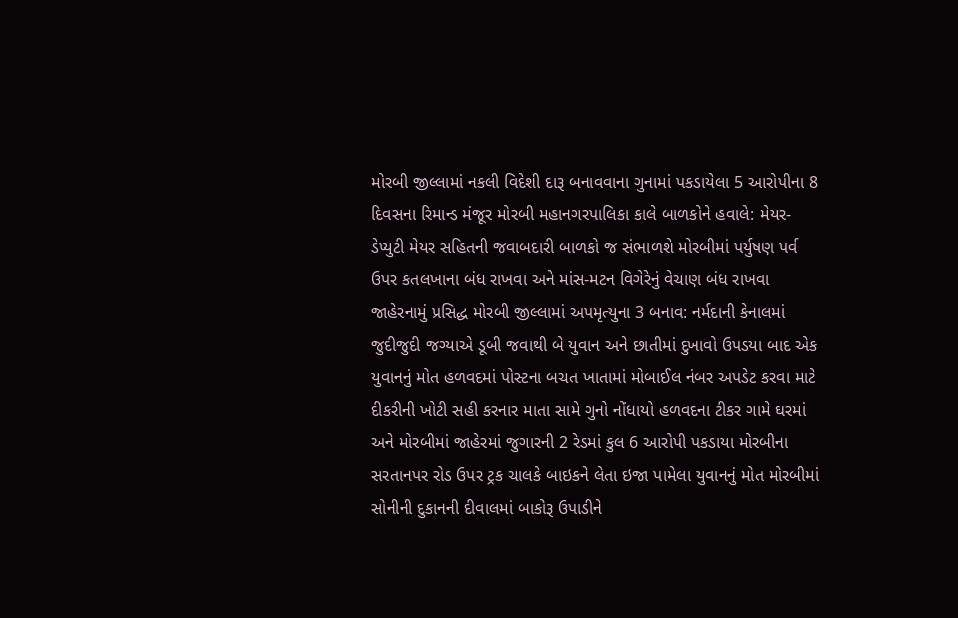મોરબી જીલ્લામાં નકલી વિદેશી દારૂ બનાવવાના ગુનામાં પકડાયેલા 5 આરોપીના 8 દિવસના રિમાન્ડ મંજૂર મોરબી મહાનગરપાલિકા કાલે બાળકોને હવાલે: મેયર-ડેપ્યુટી મેયર સહિતની જવાબદારી બાળકો જ સંભાળશે મોરબીમાં પર્યુષણ પર્વ ઉપર કતલખાના બંધ રાખવા અને માંસ-મટન વિગેરેનું વેચાણ બંધ રાખવા જાહેરનામું પ્રસિદ્ધ મોરબી જીલ્લામાં અપમૃત્યુના 3 બનાવ: નર્મદાની કેનાલમાં જુદીજુદી જગ્યાએ ડૂબી જવાથી બે યુવાન અને છાતીમાં દુખાવો ઉપડયા બાદ એક યુવાનનું મોત હળવદમાં પોસ્ટના બચત ખાતામાં મોબાઈલ નંબર અપડેટ કરવા માટે દીકરીની ખોટી સહી કરનાર માતા સામે ગુનો નોંધાયો હળવદના ટીકર ગામે ઘરમાં અને મોરબીમાં જાહેરમાં જુગારની 2 રેડમાં કુલ 6 આરોપી પકડાયા મોરબીના સરતાનપર રોડ ઉપર ટ્રક ચાલકે બાઇકને લેતા ઇજા પામેલા યુવાનનું મોત મોરબીમાં સોનીની દુકાનની દીવાલમાં બાકોરૂ ઉપાડીને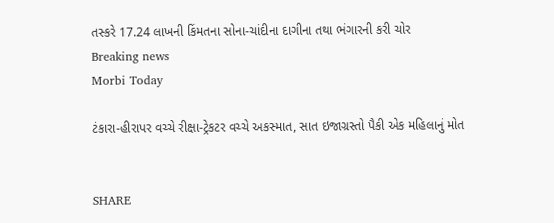તસ્કરે 17.24 લાખની કિંમતના સોના-ચાંદીના દાગીના તથા ભંગારની કરી ચોર
Breaking news
Morbi Today

ટંકારા-હીરાપર વચ્ચે રીક્ષા-ટ્રેકટર વચ્ચે અકસ્માત, સાત ઇજાગ્રસ્તો પૈકી એક મહિલાનું મોત


SHARE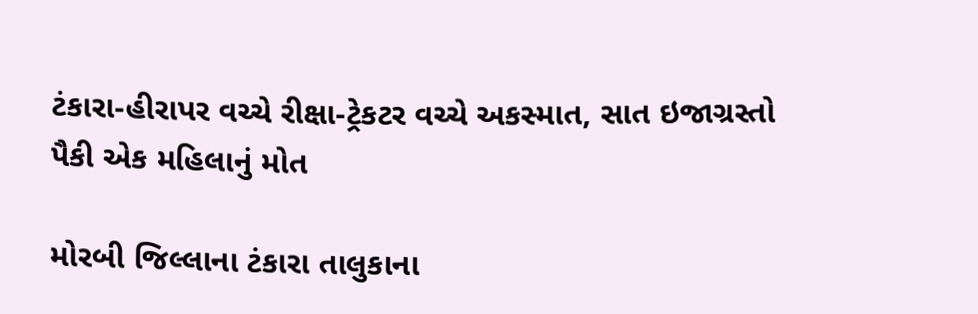ટંકારા-હીરાપર વચ્ચે રીક્ષા-ટ્રેકટર વચ્ચે અકસ્માત, સાત ઇજાગ્રસ્તો પૈકી એક મહિલાનું મોત

મોરબી જિલ્લાના ટંકારા તાલુકાના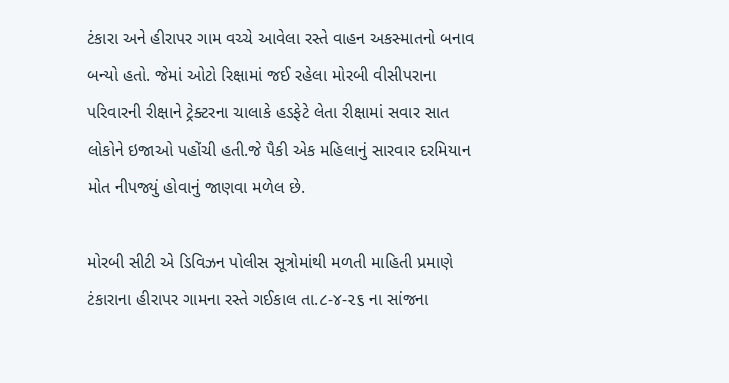ટંકારા અને હીરાપર ગામ વચ્ચે આવેલા રસ્તે વાહન અકસ્માતનો બનાવ બન્યો હતો. જેમાં ઓટો રિક્ષામાં જઈ રહેલા મોરબી વીસીપરાના પરિવારની રીક્ષાને ટ્રેક્ટરના ચાલાકે હડફેટે લેતા રીક્ષામાં સવાર સાત લોકોને ઇજાઓ પહોંચી હતી.જે પૈકી એક મહિલાનું સારવાર દરમિયાન મોત નીપજ્યું હોવાનું જાણવા મળેલ છે.

મોરબી સીટી એ ડિવિઝન પોલીસ સૂત્રોમાંથી મળતી માહિતી પ્રમાણે ટંકારાના હીરાપર ગામના રસ્તે ગઈકાલ તા.૮-૪-૨૬ ના સાંજના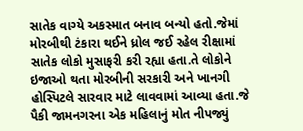સાતેક વાગ્યે અકસ્માત બનાવ બન્યો હતો.જેમાં મોરબીથી ટંકારા થઈને ધ્રોલ જઈ રહેલ રીક્ષામાં સાતેક લોકો મુસાફરી કરી રહ્યા હતા.તે લોકોને ઇજાઓ થતા મોરબીની સરકારી અને ખાનગી હોસ્પિટલે સારવાર માટે લાવવામાં આવ્યા હતા.જે પૈકી જામનગરના એક મહિલાનું મોત નીપજ્યું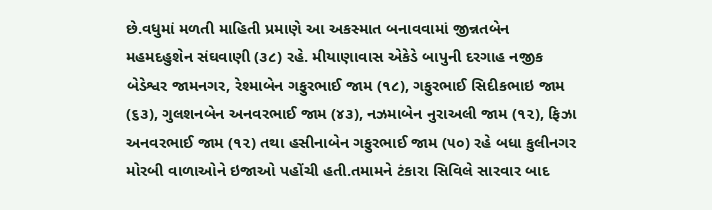છે.વધુમાં મળતી માહિતી પ્રમાણે આ અકસ્માત બનાવવામાં જીન્નતબેન મહમદહુશેન સંઘવાણી (૩૮) રહે. મીયાણાવાસ એકેડે બાપુની દરગાહ નજીક બેડેશ્વર જામનગર, રેશ્માબેન ગફુરભાઈ જામ (૧૮), ગફુરભાઈ સિદીકભાઇ જામ (૬૩), ગુલશનબેન અનવરભાઈ જામ (૪૩), નઝમાબેન નુરાઅલી જામ (૧૨), ફિઝા અનવરભાઈ જામ (૧૨) તથા હસીનાબેન ગફુરભાઈ જામ (૫૦) રહે બધા કુલીનગર મોરબી વાળાઓને ઇજાઓ પહોંચી હતી.તમામને ટંકારા સિવિલે સારવાર બાદ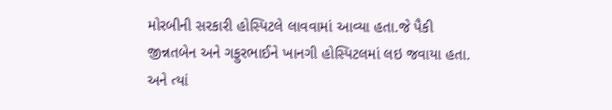મોરબીની સરકારી હોસ્પિટલે લાવવામાં આવ્યા હતા.જે પૈકી જીન્નતબેન અને ગફુરભાઈને ખાનગી હોસ્પિટલમાં લઇ જવાયા હતા. અને ત્યાં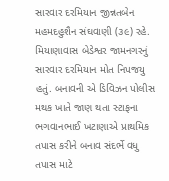સારવાર દરમિયાન જીન્નતબેન મહમદહુશૈન સંઘવાણી (૩૯) રહે. મિયાણાવાસ બેડેશ્વર જામનગરનું સારવાર દરમિયાન મોત નિપજયુ હતું. બનાવની એ ડિવિઝન પોલીસ મથક ખાતે જાણ થતા સ્ટાફના ભગવાનભાઈ ખટાણાએ પ્રાથમિક તપાસ કરીને બનાવ સંદર્ભે વધુ તપાસ માટે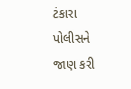ટંકારા પોલીસને જાણ કરી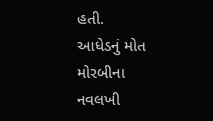હતી.
આધેડનું મોત
મોરબીના નવલખી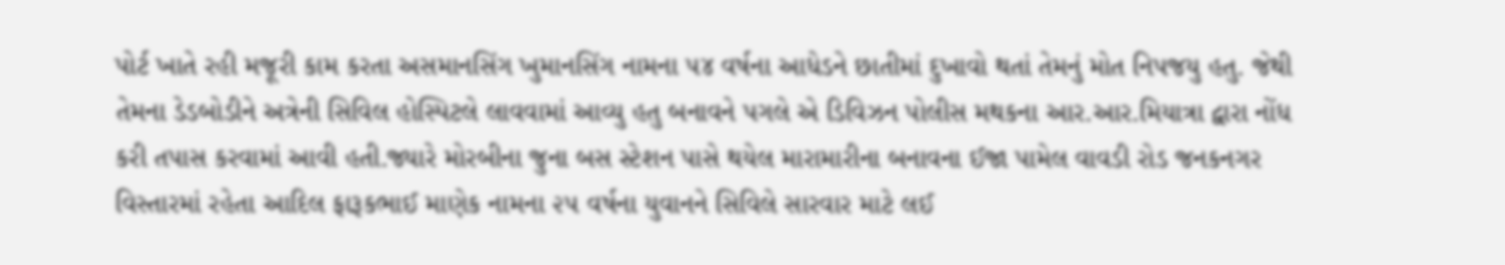પોર્ટ ખાતે રહી મજૂરી કામ કરતા અસમાનસિંગ ખુમાનસિંગ નામના ૫૪ વર્ષના આધેડને છાતીમાં દુખાવો થતાં તેમનું મોત નિપજયુ હતુ. જેથી તેમના ડેડબોડીને અત્રેની સિવિલ હોસ્પિટલે લાવવામાં આવ્યુ હતુ બનાવને પગલે એ ડિવિઝન પોલીસ મથકના આર.આર.મિયાત્રા દ્વારા નોંધ કરી તપાસ કરવામાં આવી હતી.જ્યારે મોરબીના જુના બસ સ્ટેશન પાસે થયેલ મારામારીના બનાવના ઈજા પામેલ વાવડી રોડ જનકનગર વિસ્તારમાં રહેતા આદિલ ફારૂકભાઈ માણેક નામના ૨૫ વર્ષના યુવાનને સિવિલે સારવાર માટે લઈ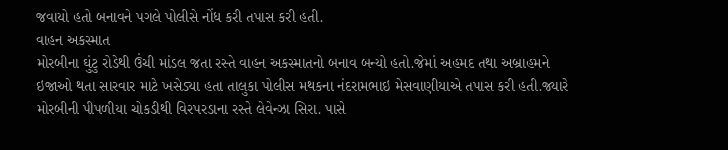જવાયો હતો બનાવને પગલે પોલીસે નોંધ કરી તપાસ કરી હતી.
વાહન અકસ્માત
મોરબીના ઘુંટુ રોડેથી ઉંચી માંડલ જતા રસ્તે વાહન અકસ્માતનો બનાવ બન્યો હતો.જેમાં અહમદ તથા અબ્રાહમને ઇજાઓ થતા સારવાર માટે ખસેડ્યા હતા તાલુકા પોલીસ મથકના નંદરામભાઇ મેસવાણીયાએ તપાસ કરી હતી.જ્યારે મોરબીની પીપળીયા ચોકડીથી વિરપરડાના રસ્તે લેવેન્ઝા સિરા. પાસે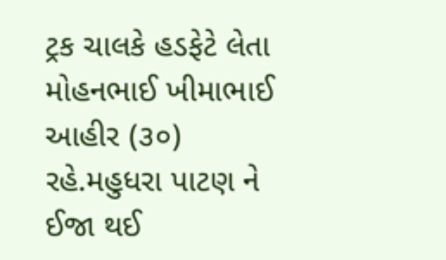ટ્રક ચાલકે હડફેટે લેતા મોહનભાઈ ખીમાભાઈ આહીર (૩૦) રહે.મહુધરા પાટણ ને ઈજા થઈ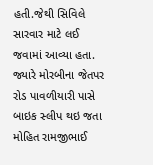હતી.જેથી સિવિલે સારવાર માટે લઈ જવામાં આવ્યા હતા. જ્યારે મોરબીના જેતપર રોડ પાવળીયારી પાસે બાઇક સ્લીપ થઇ જતા મોહિત રામજીભાઈ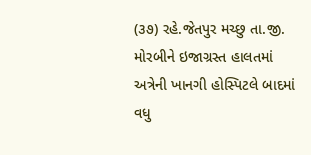(૩૭) રહે.જેતપુર મચ્છુ તા.જી. મોરબીને ઇજાગ્રસ્ત હાલતમાં અત્રેની ખાનગી હોસ્પિટલે બાદમાં વધુ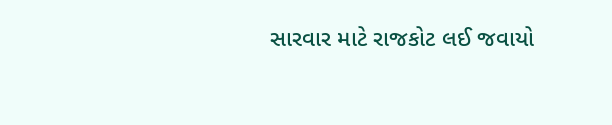સારવાર માટે રાજકોટ લઈ જવાયો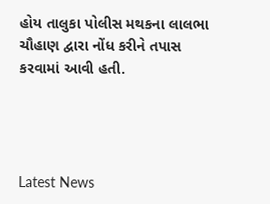હોય તાલુકા પોલીસ મથકના લાલભા ચૌહાણ દ્વારા નોંધ કરીને તપાસ કરવામાં આવી હતી.




Latest News